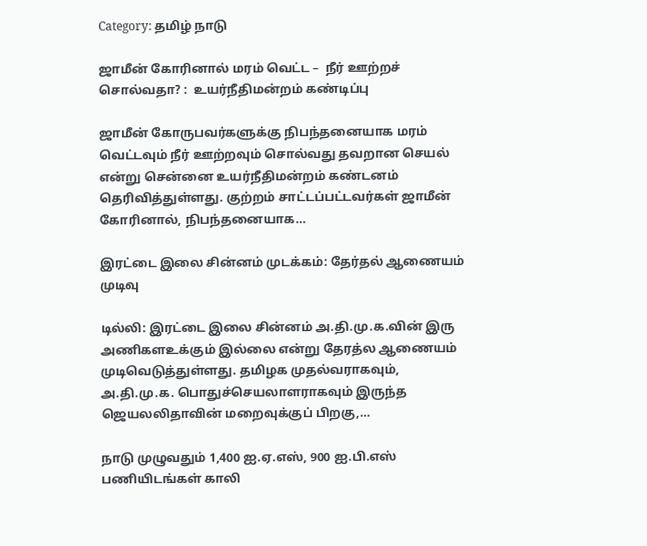Category: தமிழ் நாடு

ஜாமீன் கோரினால் மரம் வெட்ட –  நீர் ஊற்றச் சொல்வதா? :  உயர்நீதிமன்றம் கண்டிப்பு

ஜாமீன் கோருபவர்களுக்கு நிபந்தனையாக மரம் வெட்டவும் நீர் ஊற்றவும் சொல்வது தவறான செயல் என்று சென்னை உயர்நீதிமன்றம் கண்டனம் தெரிவித்துள்ளது. குற்றம் சாட்டப்பட்டவர்கள் ஜாமீன் கோரினால், நிபந்தனையாக…

இரட்டை இலை சின்னம் முடக்கம்: தேர்தல் ஆணையம் முடிவு

டில்லி: இரட்டை இலை சின்னம் அ.தி.மு.க.வின் இரு அணிகளஉக்கும் இல்லை என்று தேரத்ல ஆணையம் முடிவெடுத்துள்ளது. தமிழக முதல்வராகவும், அ.தி.மு.க. பொதுச்செயலாளராகவும் இருந்த ஜெயலலிதாவின் மறைவுக்குப் பிறகு,…

நாடு முழுவதும் 1,400 ஐ.ஏ.எஸ், 900 ஐ.பி.எஸ் பணியிடங்கள் காலி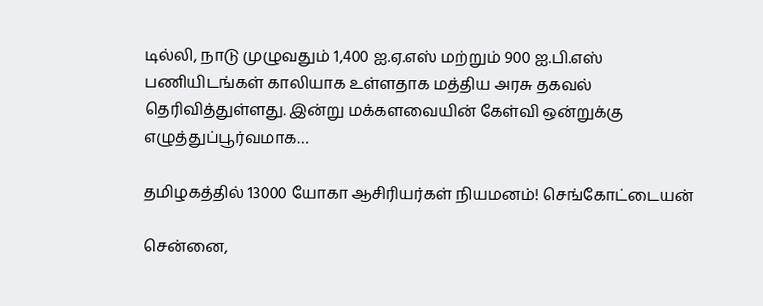டில்லி, நாடு முழுவதும் 1,400 ஐ.ஏ.எஸ் மற்றும் 900 ஐ.பி.எஸ் பணியிடங்கள் காலியாக உள்ளதாக மத்திய அரசு தகவல் தெரிவித்துள்ளது. இன்று மக்களவையின் கேள்வி ஒன்றுக்கு எழுத்துப்பூர்வமாக…

தமிழகத்தில் 13000 யோகா ஆசிரியர்கள் நியமனம்! செங்கோட்டையன்

சென்னை,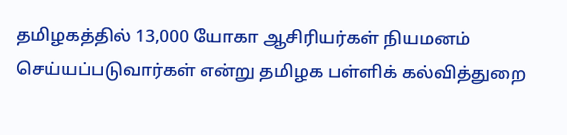தமிழகத்தில் 13,000 யோகா ஆசிரியர்கள் நியமனம் செய்யப்படுவார்கள் என்று தமிழக பள்ளிக் கல்வித்துறை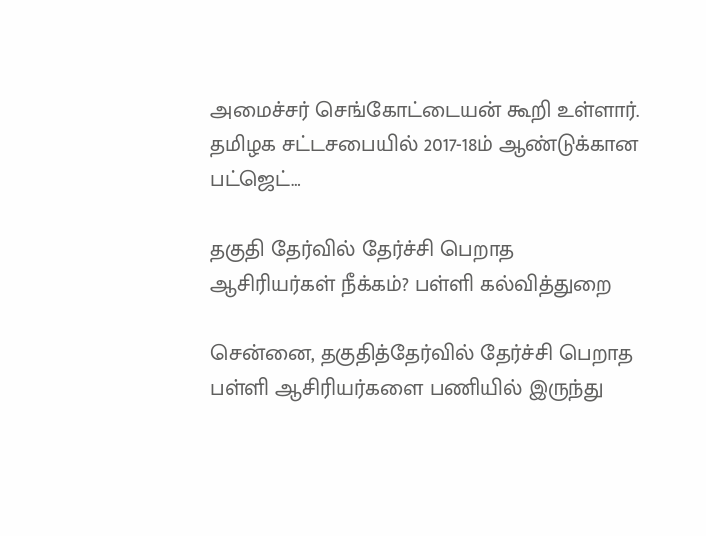அமைச்சர் செங்கோட்டையன் கூறி உள்ளார். தமிழக சட்டசபையில் 2017-18ம் ஆண்டுக்கான பட்ஜெட்…

தகுதி தேர்வில் தேர்ச்சி பெறாத ஆசிரியர்கள் நீக்கம்? பள்ளி கல்வித்துறை

சென்னை, தகுதித்தேர்வில் தேர்ச்சி பெறாத பள்ளி ஆசிரியர்களை பணியில் இருந்து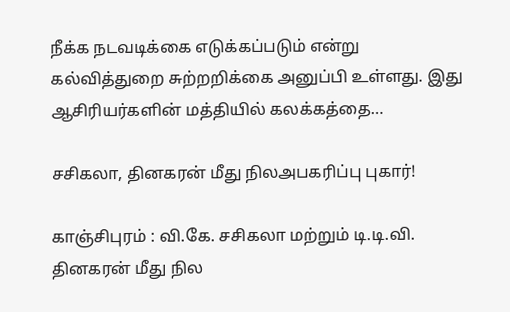நீக்க நடவடிக்கை எடுக்கப்படும் என்று கல்வித்துறை சுற்றறிக்கை அனுப்பி உள்ளது. இது ஆசிரியர்களின் மத்தியில் கலக்கத்தை…

சசிகலா, தினகரன் மீது நிலஅபகரிப்பு புகார்!

காஞ்சிபுரம் : வி.கே. சசிகலா மற்றும் டி.டி.வி. தினகரன் மீது நில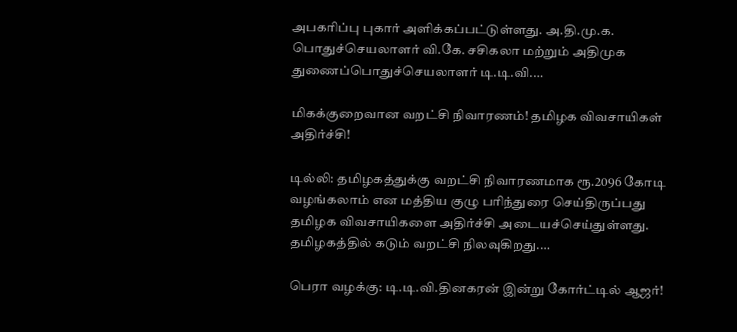அபகரிப்பு புகார் அளிக்கப்பட்டுள்ளது. அ.தி.மு.க. பொதுச்செயலாளர் வி.கே. சசிகலா மற்றும் அதிமுக துணைப்பொதுச்செயலாளர் டி.டி.வி.…

மிகக்குறைவான வறட்சி நிவாரணம்! தமிழக விவசாயிகள் அதிர்ச்சி!

டில்லி: தமிழகத்துக்கு வறட்சி நிவாரணமாக ரூ.2096 கோடி வழங்கலாம் என மத்திய குழு பரிந்துரை செய்திருப்பது தமிழக விவசாயிகளை அதிர்ச்சி அடையச்செய்துள்ளது. தமிழகத்தில் கடும் வறட்சி நிலவுகிறது.…

பெரா வழக்கு: டி.டி.வி.தினகரன் இன்று கோர்ட்டில் ஆஜர்!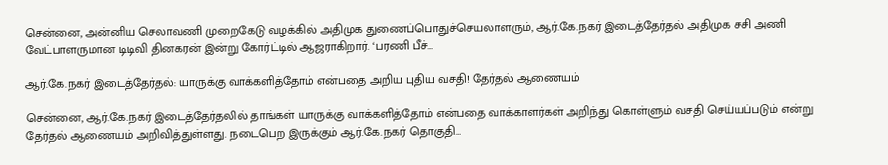சென்னை, அன்னிய செலாவணி முறைகேடு வழக்கில் அதிமுக துணைப்பொதுச்செயலாளரும், ஆர்.கே.நகர் இடைத்தேர்தல் அதிமுக சசி அணி வேட்பாளருமான டிடிவி தினகரன் இன்று கோர்ட்டில் ஆஜராகிறார். ‘பரணி பீச்…

ஆர்.கே.நகர் இடைத்தேர்தல்: யாருக்கு வாக்களித்தோம் என்பதை அறிய புதிய வசதி! தேர்தல் ஆணையம்

சென்னை, ஆர்.கே.நகர் இடைத்தேர்தலில் தாங்கள் யாருக்கு வாக்களித்தோம் என்பதை வாக்காளர்கள் அறிந்து கொள்ளும் வசதி செய்யப்படும் என்று தேர்தல் ஆணையம் அறிவித்துள்ளது. நடைபெற இருக்கும் ஆர்.கே.நகர் தொகுதி…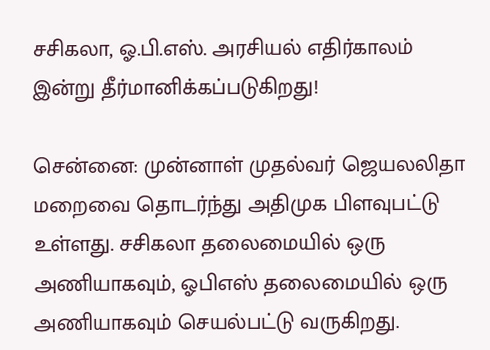சசிகலா, ஓ.பி.எஸ். அரசியல் எதிர்காலம் இன்று தீர்மானிக்கப்படுகிறது!

சென்னை: முன்னாள் முதல்வர் ஜெயலலிதா மறைவை தொடர்ந்து அதிமுக பிளவுபட்டு உள்ளது. சசிகலா தலைமையில் ஒரு அணியாகவும், ஓபிஎஸ் தலைமையில் ஒரு அணியாகவும் செயல்பட்டு வருகிறது.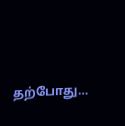தற்போது…